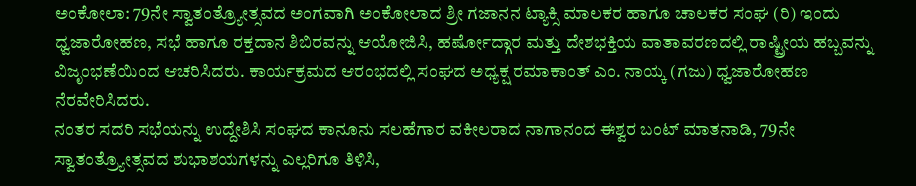ಅಂಕೋಲಾ: 79ನೇ ಸ್ವಾತಂತ್ರ್ಯೋತ್ಸವದ ಅಂಗವಾಗಿ ಅಂಕೋಲಾದ ಶ್ರೀ ಗಜಾನನ ಟ್ಯಾಕ್ಸಿ ಮಾಲಕರ ಹಾಗೂ ಚಾಲಕರ ಸಂಘ (ರಿ) ಇಂದು ಧ್ವಜಾರೋಹಣ, ಸಭೆ ಹಾಗೂ ರಕ್ತದಾನ ಶಿಬಿರವನ್ನು ಆಯೋಜಿಸಿ, ಹರ್ಷೋದ್ಗಾರ ಮತ್ತು ದೇಶಭಕ್ತಿಯ ವಾತಾವರಣದಲ್ಲಿ ರಾಷ್ಟ್ರೀಯ ಹಬ್ಬವನ್ನು ವಿಜೃಂಭಣೆಯಿಂದ ಆಚರಿಸಿದರು. ಕಾರ್ಯಕ್ರಮದ ಆರಂಭದಲ್ಲಿ ಸಂಘದ ಅಧ್ಯಕ್ಷ ರಮಾಕಾಂತ್ ಎಂ. ನಾಯ್ಕ (ಗಜು) ಧ್ವಜಾರೋಹಣ ನೆರವೇರಿಸಿದರು.
ನಂತರ ಸದರಿ ಸಭೆಯನ್ನು ಉದ್ದೇಶಿಸಿ ಸಂಘದ ಕಾನೂನು ಸಲಹೆಗಾರ ವಕೀಲರಾದ ನಾಗಾನಂದ ಈಶ್ವರ ಬಂಟ್ ಮಾತನಾಡಿ, 79ನೇ ಸ್ವಾತಂತ್ರ್ಯೋತ್ಸವದ ಶುಭಾಶಯಗಳನ್ನು ಎಲ್ಲರಿಗೂ ತಿಳಿಸಿ,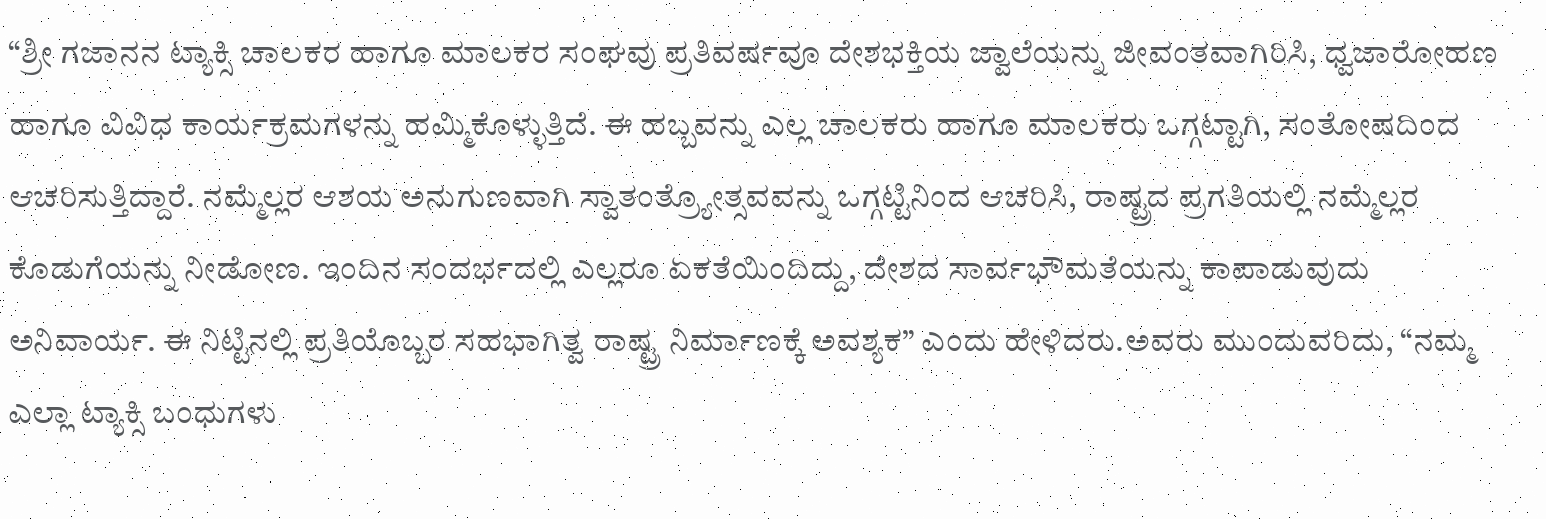“ಶ್ರೀ ಗಜಾನನ ಟ್ಯಾಕ್ಸಿ ಚಾಲಕರ ಹಾಗೂ ಮಾಲಕರ ಸಂಘವು ಪ್ರತಿವರ್ಷವೂ ದೇಶಭಕ್ತಿಯ ಜ್ವಾಲೆಯನ್ನು ಜೀವಂತವಾಗಿರಿಸಿ, ಧ್ವಜಾರೋಹಣ ಹಾಗೂ ವಿವಿಧ ಕಾರ್ಯಕ್ರಮಗಳನ್ನು ಹಮ್ಮಿಕೊಳ್ಳುತ್ತಿದೆ. ಈ ಹಬ್ಬವನ್ನು ಎಲ್ಲ ಚಾಲಕರು ಹಾಗೂ ಮಾಲಕರು ಒಗ್ಗಟ್ಟಾಗಿ, ಸಂತೋಷದಿಂದ ಆಚರಿಸುತ್ತಿದ್ದಾರೆ. ನಮ್ಮೆಲ್ಲರ ಆಶಯ ಅನುಗುಣವಾಗಿ ಸ್ವಾತಂತ್ರ್ಯೋತ್ಸವವನ್ನು ಒಗ್ಗಟ್ಟಿನಿಂದ ಆಚರಿಸಿ, ರಾಷ್ಟ್ರದ ಪ್ರಗತಿಯಲ್ಲಿ ನಮ್ಮೆಲ್ಲರ ಕೊಡುಗೆಯನ್ನು ನೀಡೋಣ. ಇಂದಿನ ಸಂದರ್ಭದಲ್ಲಿ ಎಲ್ಲರೂ ಏಕತೆಯಿಂದಿದ್ದು, ದೇಶದ ಸಾರ್ವಭೌಮತೆಯನ್ನು ಕಾಪಾಡುವುದು ಅನಿವಾರ್ಯ. ಈ ನಿಟ್ಟಿನಲ್ಲಿ ಪ್ರತಿಯೊಬ್ಬರ ಸಹಭಾಗಿತ್ವ ರಾಷ್ಟ್ರ ನಿರ್ಮಾಣಕ್ಕೆ ಅವಶ್ಯಕ” ಎಂದು ಹೇಳಿದರು.ಅವರು ಮುಂದುವರಿದು, “ನಮ್ಮ ಎಲ್ಲಾ ಟ್ಯಾಕ್ಸಿ ಬಂಧುಗಳು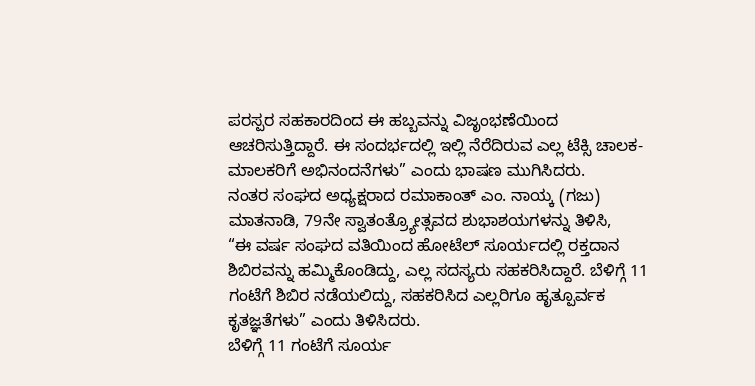ಪರಸ್ಪರ ಸಹಕಾರದಿಂದ ಈ ಹಬ್ಬವನ್ನು ವಿಜೃಂಭಣೆಯಿಂದ ಆಚರಿಸುತ್ತಿದ್ದಾರೆ. ಈ ಸಂದರ್ಭದಲ್ಲಿ ಇಲ್ಲಿ ನೆರೆದಿರುವ ಎಲ್ಲ ಟೆಕ್ಸಿ ಚಾಲಕ-ಮಾಲಕರಿಗೆ ಅಭಿನಂದನೆಗಳು” ಎಂದು ಭಾಷಣ ಮುಗಿಸಿದರು.
ನಂತರ ಸಂಘದ ಅಧ್ಯಕ್ಷರಾದ ರಮಾಕಾಂತ್ ಎಂ. ನಾಯ್ಕ (ಗಜು) ಮಾತನಾಡಿ, 79ನೇ ಸ್ವಾತಂತ್ರ್ಯೋತ್ಸವದ ಶುಭಾಶಯಗಳನ್ನು ತಿಳಿಸಿ,
“ಈ ವರ್ಷ ಸಂಘದ ವತಿಯಿಂದ ಹೋಟೆಲ್ ಸೂರ್ಯದಲ್ಲಿ ರಕ್ತದಾನ ಶಿಬಿರವನ್ನು ಹಮ್ಮಿಕೊಂಡಿದ್ದು, ಎಲ್ಲ ಸದಸ್ಯರು ಸಹಕರಿಸಿದ್ದಾರೆ. ಬೆಳಿಗ್ಗೆ 11 ಗಂಟೆಗೆ ಶಿಬಿರ ನಡೆಯಲಿದ್ದು, ಸಹಕರಿಸಿದ ಎಲ್ಲರಿಗೂ ಹೃತ್ಪೂರ್ವಕ ಕೃತಜ್ಞತೆಗಳು” ಎಂದು ತಿಳಿಸಿದರು.
ಬೆಳಿಗ್ಗೆ 11 ಗಂಟೆಗೆ ಸೂರ್ಯ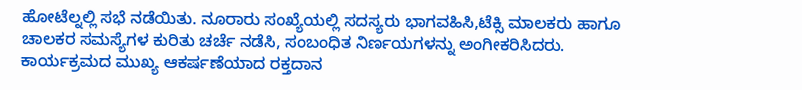ಹೋಟೆಲ್ನಲ್ಲಿ ಸಭೆ ನಡೆಯಿತು. ನೂರಾರು ಸಂಖ್ಯೆಯಲ್ಲಿ ಸದಸ್ಯರು ಭಾಗವಹಿಸಿ,ಟೆಕ್ಸಿ ಮಾಲಕರು ಹಾಗೂ ಚಾಲಕರ ಸಮಸ್ಯೆಗಳ ಕುರಿತು ಚರ್ಚೆ ನಡೆಸಿ, ಸಂಬಂಧಿತ ನಿರ್ಣಯಗಳನ್ನು ಅಂಗೀಕರಿಸಿದರು. ಕಾರ್ಯಕ್ರಮದ ಮುಖ್ಯ ಆಕರ್ಷಣೆಯಾದ ರಕ್ತದಾನ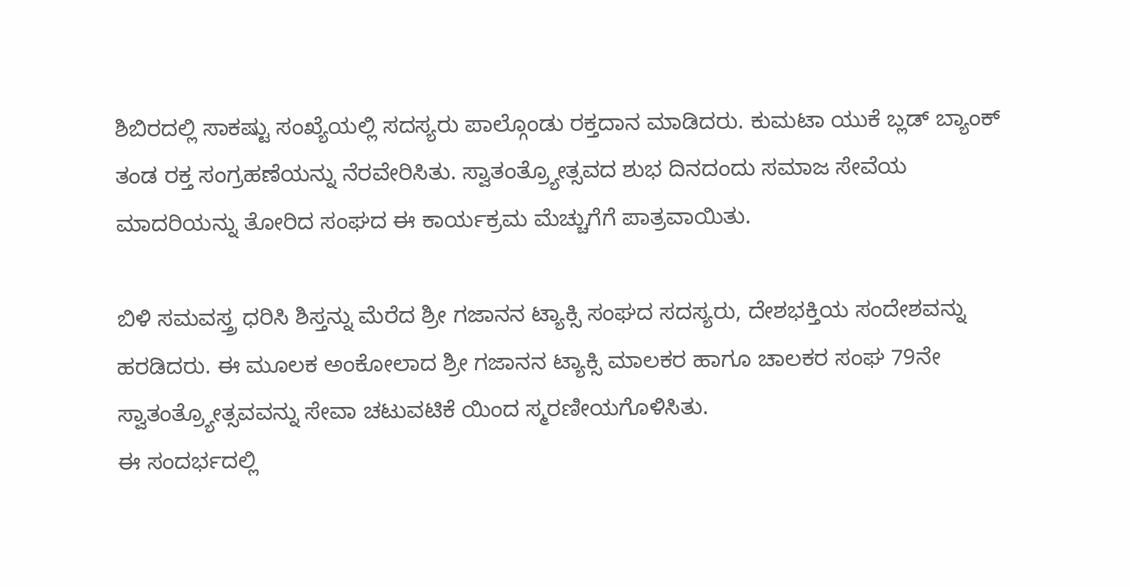ಶಿಬಿರದಲ್ಲಿ ಸಾಕಷ್ಟು ಸಂಖ್ಯೆಯಲ್ಲಿ ಸದಸ್ಯರು ಪಾಲ್ಗೊಂಡು ರಕ್ತದಾನ ಮಾಡಿದರು. ಕುಮಟಾ ಯುಕೆ ಬ್ಲಡ್ ಬ್ಯಾಂಕ್ ತಂಡ ರಕ್ತ ಸಂಗ್ರಹಣೆಯನ್ನು ನೆರವೇರಿಸಿತು. ಸ್ವಾತಂತ್ರ್ಯೋತ್ಸವದ ಶುಭ ದಿನದಂದು ಸಮಾಜ ಸೇವೆಯ ಮಾದರಿಯನ್ನು ತೋರಿದ ಸಂಘದ ಈ ಕಾರ್ಯಕ್ರಮ ಮೆಚ್ಚುಗೆಗೆ ಪಾತ್ರವಾಯಿತು.

ಬಿಳಿ ಸಮವಸ್ತ್ರ ಧರಿಸಿ ಶಿಸ್ತನ್ನು ಮೆರೆದ ಶ್ರೀ ಗಜಾನನ ಟ್ಯಾಕ್ಸಿ ಸಂಘದ ಸದಸ್ಯರು, ದೇಶಭಕ್ತಿಯ ಸಂದೇಶವನ್ನು ಹರಡಿದರು. ಈ ಮೂಲಕ ಅಂಕೋಲಾದ ಶ್ರೀ ಗಜಾನನ ಟ್ಯಾಕ್ಸಿ ಮಾಲಕರ ಹಾಗೂ ಚಾಲಕರ ಸಂಘ 79ನೇ ಸ್ವಾತಂತ್ರ್ಯೋತ್ಸವವನ್ನು ಸೇವಾ ಚಟುವಟಿಕೆ ಯಿಂದ ಸ್ಮರಣೀಯಗೊಳಿಸಿತು.
ಈ ಸಂದರ್ಭದಲ್ಲಿ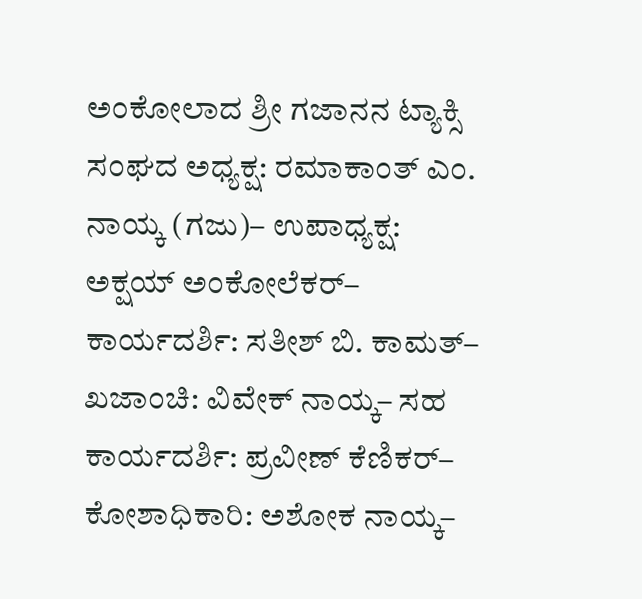ಅಂಕೋಲಾದ ಶ್ರೀ ಗಜಾನನ ಟ್ಯಾಕ್ಸಿ ಸಂಘದ ಅಧ್ಯಕ್ಷ: ರಮಾಕಾಂತ್ ಎಂ. ನಾಯ್ಕ (ಗಜು)– ಉಪಾಧ್ಯಕ್ಷ: ಅಕ್ಷಯ್ ಅಂಕೋಲೆಕರ್– ಕಾರ್ಯದರ್ಶಿ: ಸತೀಶ್ ಬಿ. ಕಾಮತ್– ಖಜಾಂಚಿ: ವಿವೇಕ್ ನಾಯ್ಕ– ಸಹ ಕಾರ್ಯದರ್ಶಿ: ಪ್ರವೀಣ್ ಕೆಣಿಕರ್– ಕೋಶಾಧಿಕಾರಿ: ಅಶೋಕ ನಾಯ್ಕ–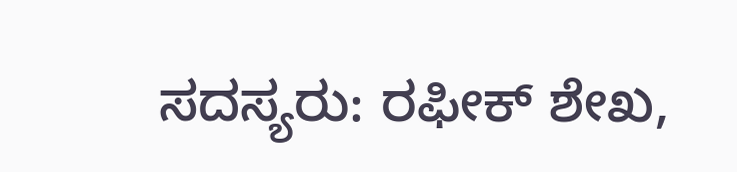ಸದಸ್ಯರು: ರಫೀಕ್ ಶೇಖ,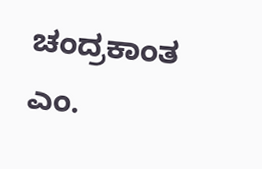ಚಂದ್ರಕಾಂತ ಎಂ.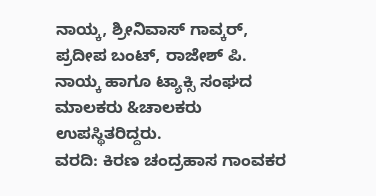ನಾಯ್ಕ, ಶ್ರೀನಿವಾಸ್ ಗಾವ್ಕರ್, ಪ್ರದೀಪ ಬಂಟ್, ರಾಜೇಶ್ ಪಿ. ನಾಯ್ಕ ಹಾಗೂ ಟ್ಯಾಕ್ಸಿ ಸಂಘದ ಮಾಲಕರು &ಚಾಲಕರು ಉಪಸ್ಥಿತರಿದ್ದರು.
ವರದಿ: ಕಿರಣ ಚಂದ್ರಹಾಸ ಗಾಂವಕರ